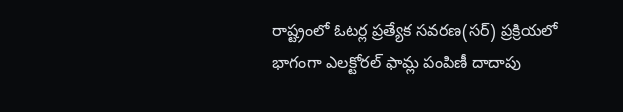రాష్ట్రంలో ఓటర్ల ప్రత్యేక సవరణ(సర్) ప్రక్రియలో భాగంగా ఎలక్టోరల్ ఫామ్ల పంపిణీ దాదాపు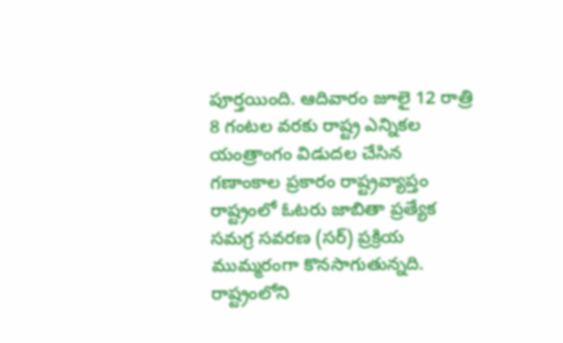పూర్తయింది. ఆదివారం జూలై 12 రాత్రి 8 గంటల వరకు రాష్ట్ర ఎన్నికల యంత్రాంగం విడుదల చేసిన గణాంకాల ప్రకారం రాష్ట్రవ్యాప్తం
రాష్ట్రంలో ఓటరు జాబితా ప్రత్యేక సమగ్ర సవరణ (సర్) ప్రక్రియ ముమ్మరంగా కొనసాగుతున్నది. రాష్ట్రంలోని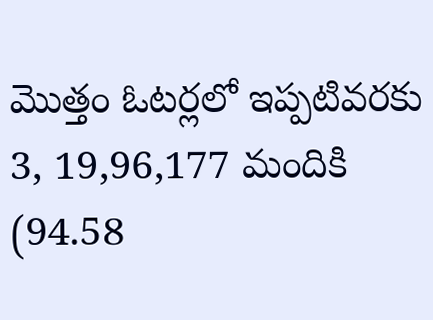మొత్తం ఓటర్లలో ఇప్పటివరకు 3, 19,96,177 మందికి (94.58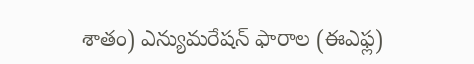శాతం) ఎన్యుమరేషన్ ఫారాల (ఈఎఫ్ల)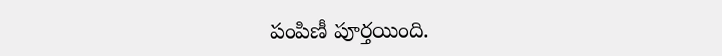పంపిణీ పూర్తయింది.